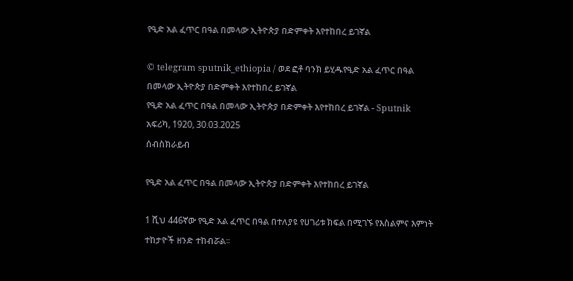የዒድ አል ፈጥር በዓል በመላው ኢትዮጵያ በድምቀት እየተከበረ ይገኛል

© telegram sputnik_ethiopia / ወደ ፎቶ ባንክ ይሂዱየዒድ አል ፈጥር በዓል በመላው ኢትዮጵያ በድምቀት እየተከበረ ይገኛል
የዒድ አል ፈጥር በዓል በመላው ኢትዮጵያ በድምቀት እየተከበረ ይገኛል - Sputnik አፍሪካ, 1920, 30.03.2025
ሰብስክራይብ

የዒድ አል ፈጥር በዓል በመላው ኢትዮጵያ በድምቀት እየተከበረ ይገኛል

1 ሺህ 446ኛው የዒድ አል ፈጥር በዓል በተለያዩ የሀገሪቱ ክፍል በሚገኙ የእስልምና እምነት ተከታዮች ዘንድ ተከብሯል፡፡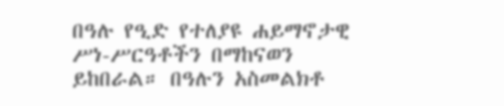በዓሉ የዒድ የተለያዩ ሐይማኖታዊ ሥነ-ሥርዓቶችን በማከናወን ይከበራል። በዓሉን አስመልክቶ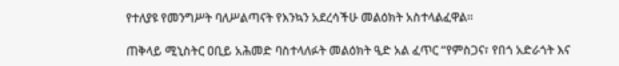የተለያዩ የመንግሥት ባለሥልጣናት የእንኳን አደረሳችሁ መልዕክት አስተላልፈዋል።

ጠቅላይ ሚኒስትር ዐቢይ አሕመድ ባስተላለፉት መልዕክት ዒድ አል ፈጥር “የምስጋና፣ የበጎ አድራጎት እና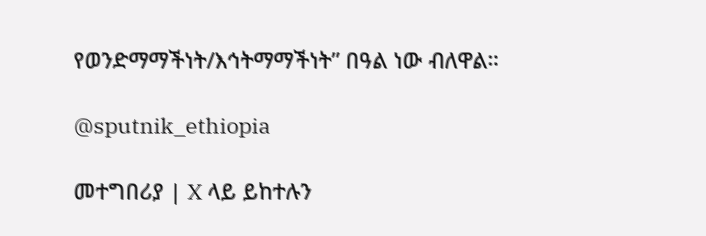የወንድማማችነት/እኅትማማችነት” በዓል ነው ብለዋል።

@sputnik_ethiopia

መተግበሪያ | X ላይ ይከተሉን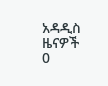አዳዲስ ዜናዎች
0